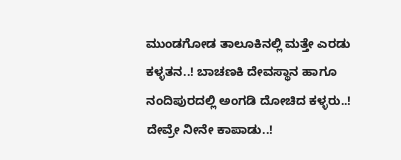ಮುಂಡಗೋಡ ತಾಲೂಕಿನಲ್ಲಿ ಮತ್ತೇ ಎರಡು ಕಳ್ಳತನ..! ಬಾಚಣಕಿ ದೇವಸ್ಥಾನ ಹಾಗೂ ನಂದಿಪುರದಲ್ಲಿ ಅಂಗಡಿ ದೋಚಿದ ಕಳ್ಳರು..! ದೇವ್ರೇ ನೀನೇ ಕಾಪಾಡು..!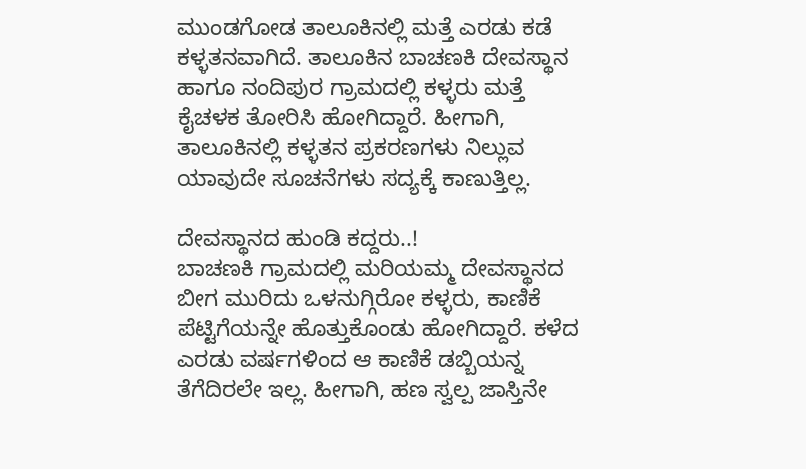ಮುಂಡಗೋಡ ತಾಲೂಕಿನಲ್ಲಿ ಮತ್ತೆ ಎರಡು ಕಡೆ ಕಳ್ಳತನವಾಗಿದೆ. ತಾಲೂಕಿನ ಬಾಚಣಕಿ ದೇವಸ್ಥಾನ ಹಾಗೂ ನಂದಿಪುರ ಗ್ರಾಮದಲ್ಲಿ ಕಳ್ಳರು ಮತ್ತೆ ಕೈಚಳಕ ತೋರಿಸಿ ಹೋಗಿದ್ದಾರೆ. ಹೀಗಾಗಿ, ತಾಲೂಕಿನಲ್ಲಿ ಕಳ್ಳತನ ಪ್ರಕರಣಗಳು ನಿಲ್ಲುವ ಯಾವುದೇ ಸೂಚನೆಗಳು ಸದ್ಯಕ್ಕೆ ಕಾಣುತ್ತಿಲ್ಲ.

ದೇವಸ್ಥಾನದ ಹುಂಡಿ ಕದ್ದರು..!
ಬಾಚಣಕಿ ಗ್ರಾಮದಲ್ಲಿ ಮರಿಯಮ್ಮ ದೇವಸ್ಥಾನದ ಬೀಗ ಮುರಿದು ಒಳನುಗ್ಗಿರೋ ಕಳ್ಳರು, ಕಾಣಿಕೆ ಪೆಟ್ಟಿಗೆಯನ್ನೇ ಹೊತ್ತುಕೊಂಡು ಹೋಗಿದ್ದಾರೆ. ಕಳೆದ ಎರಡು ವರ್ಷಗಳಿಂದ ಆ ಕಾಣಿಕೆ ಡಬ್ಬಿಯನ್ನ ತೆಗೆದಿರಲೇ ಇಲ್ಲ. ಹೀಗಾಗಿ, ಹಣ ಸ್ವಲ್ಪ ಜಾಸ್ತಿನೇ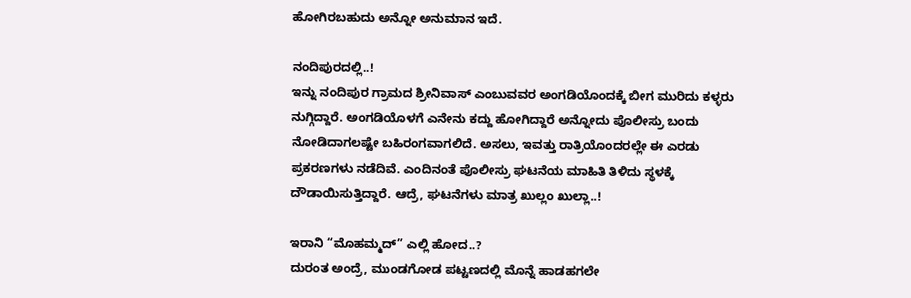ಹೋಗಿರಬಹುದು ಅನ್ನೋ ಅನುಮಾನ ಇದೆ.

ನಂದಿಪುರದಲ್ಲಿ..!
ಇನ್ನು ನಂದಿಪುರ ಗ್ರಾಮದ ಶ್ರೀನಿವಾಸ್ ಎಂಬುವವರ ಅಂಗಡಿಯೊಂದಕ್ಕೆ ಬೀಗ ಮುರಿದು ಕಳ್ಳರು ನುಗ್ಗಿದ್ದಾರೆ. ಅಂಗಡಿಯೊಳಗೆ ಎನೇನು ಕದ್ದು ಹೋಗಿದ್ದಾರೆ ಅನ್ನೋದು ಪೊಲೀಸ್ರು ಬಂದು ನೋಡಿದಾಗಲಷ್ಟೇ ಬಹಿರಂಗವಾಗಲಿದೆ. ಅಸಲು, ಇವತ್ತು ರಾತ್ರಿಯೊಂದರಲ್ಲೇ ಈ ಎರಡು ಪ್ರಕರಣಗಳು ನಡೆದಿವೆ. ಎಂದಿನಂತೆ ಪೊಲೀಸ್ರು ಘಟನೆಯ ಮಾಹಿತಿ ತಿಳಿದು ಸ್ಥಳಕ್ಕೆ ದೌಡಾಯಿಸುತ್ತಿದ್ದಾರೆ. ಆದ್ರೆ, ಘಟನೆಗಳು ಮಾತ್ರ ಖುಲ್ಲಂ ಖುಲ್ಲಾ..!

ಇರಾನಿ “ಮೊಹಮ್ಮದ್” ಎಲ್ಲಿ ಹೋದ..?
ದುರಂತ ಅಂದ್ರೆ, ಮುಂಡಗೋಡ ಪಟ್ಟಣದಲ್ಲಿ ಮೊನ್ನೆ ಹಾಡಹಗಲೇ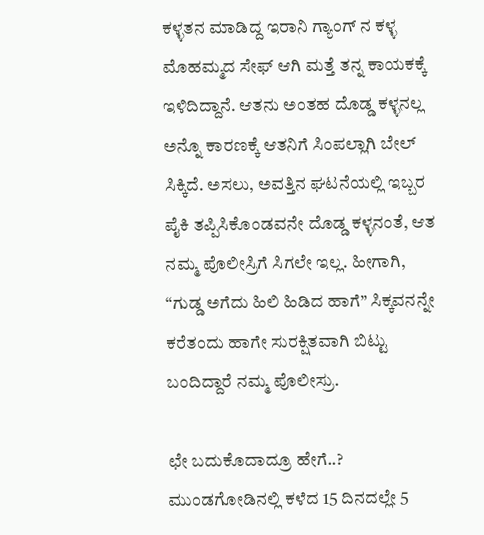ಕಳ್ಳತನ ಮಾಡಿದ್ದ ಇರಾನಿ ಗ್ಯಾಂಗ್ ನ ಕಳ್ಳ ಮೊಹಮ್ಮದ ಸೇಫ್ ಆಗಿ ಮತ್ತೆ ತನ್ನ ಕಾಯಕಕ್ಕೆ ಇಳಿದಿದ್ದಾನೆ. ಆತನು ಅಂತಹ ದೊಡ್ಡ ಕಳ್ಳನಲ್ಲ‌ ಅನ್ನೊ ಕಾರಣಕ್ಕೆ ಆತನಿಗೆ ಸಿಂಪಲ್ಲಾಗಿ ಬೇಲ್ ಸಿಕ್ಕಿದೆ. ಅಸಲು, ಅವತ್ತಿನ ಘಟನೆಯಲ್ಲಿ ಇಬ್ಬರ ಪೈಕಿ ತಪ್ಪಿಸಿಕೊಂಡವನೇ ದೊಡ್ಡ ಕಳ್ಳನಂತೆ, ಆತ ನಮ್ಮ‌ ಪೊಲೀಸ್ರಿಗೆ ಸಿಗಲೇ ಇಲ್ಲ. ಹೀಗಾಗಿ, “ಗುಡ್ಡ ಅಗೆದು ಹಿಲಿ ಹಿಡಿದ ಹಾಗೆ” ಸಿಕ್ಕವನನ್ನೇ ಕರೆತಂದು ಹಾಗೇ ಸುರಕ್ಷಿತವಾಗಿ ಬಿಟ್ಟು ಬಂದಿದ್ದಾರೆ ನಮ್ಮ ಪೊಲೀಸ್ರು.

ಛೇ ಬದುಕೊದಾದ್ರೂ ಹೇಗೆ..?
ಮುಂಡಗೋಡಿನಲ್ಲಿ ಕಳೆದ 15 ದಿನದಲ್ಲೇ 5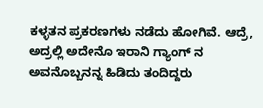ಕಳ್ಳತನ ಪ್ರಕರಣಗಳು ನಡೆದು ಹೋಗಿವೆ. ಆದ್ರೆ, ಅದ್ರಲ್ಲಿ ಅದೇನೊ ಇರಾನಿ ಗ್ಯಾಂಗ್ ನ ಅವನೊಬ್ಬನನ್ನ ಹಿಡಿದು ತಂದಿದ್ದರು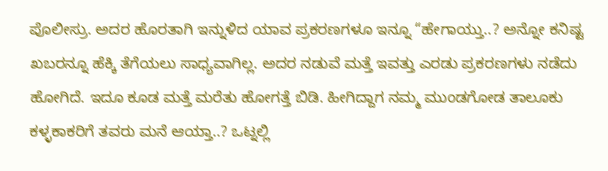ಪೊಲೀಸ್ರು. ಅದರ ಹೊರತಾಗಿ ಇನ್ನುಳಿದ ಯಾವ ಪ್ರಕರಣಗಳೂ ಇನ್ನೂ “ಹೇಗಾಯ್ತು..? ಅನ್ನೋ ಕನಿಷ್ಟ ಖಬರನ್ನೂ ಹೆಕ್ಕಿ ತೆಗೆಯಲು ಸಾಧ್ಯವಾಗಿಲ್ಲ. ಅದರ ನಡುವೆ ಮತ್ತೆ ಇವತ್ತು ಎರಡು ಪ್ರಕರಣಗಳು ನಡೆದು ಹೋಗಿದೆ. ಇದೂ ಕೂಡ ಮತ್ತೆ ಮರೆತು ಹೋಗತ್ತೆ ಬಿಡಿ. ಹೀಗಿದ್ದಾಗ ನಮ್ಮ ಮುಂಡಗೋಡ ತಾಲೂಕು ಕಳ್ಳಕಾಕರಿಗೆ ತವರು ಮನೆ ಆಯ್ತಾ..? ಒಟ್ನಲ್ಲಿ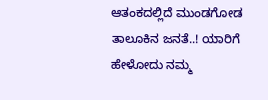ಆತಂಕದಲ್ಲಿದೆ ಮುಂಡಗೋಡ ತಾಲೂಕಿನ ಜನತೆ..! ಯಾರಿಗೆ ಹೇಳೋದು ನಮ್ಮ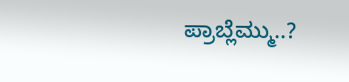ಪ್ರಾಬ್ಲೆಮ್ಮು..?